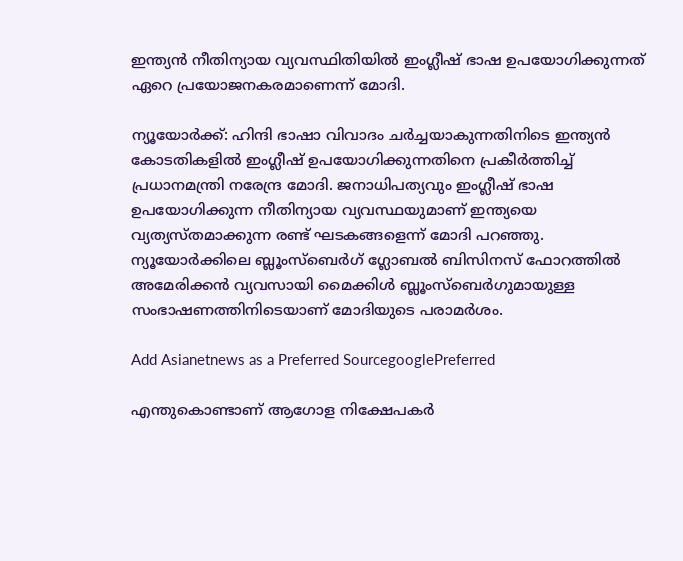ഇന്ത്യന്‍ നീതിന്യായ വ്യവസ്ഥിതിയില്‍ ഇംഗ്ലീഷ് ഭാഷ ഉപയോഗിക്കുന്നത് ഏറെ പ്രയോജനകരമാണെന്ന് മോദി.

ന്യൂയോര്‍ക്ക്: ഹിന്ദി ഭാഷാ വിവാദം ചര്‍ച്ചയാകുന്നതിനിടെ ഇന്ത്യന്‍ കോടതികളില്‍ ഇംഗ്ലീഷ് ഉപയോഗിക്കുന്നതിനെ പ്രകീര്‍ത്തിച്ച് പ്രധാനമന്ത്രി നരേന്ദ്ര മോദി. ജനാധിപത്യവും ഇംഗ്ലീഷ് ഭാഷ ഉപയോഗിക്കുന്ന നീതിന്യായ വ്യവസ്ഥയുമാണ് ഇന്ത്യയെ വ്യത്യസ്തമാക്കുന്ന രണ്ട് ഘടകങ്ങളെന്ന് മോദി പറ‍ഞ്ഞു. ന്യൂയോര്‍ക്കിലെ ബ്ലൂംസ്ബെര്‍ഗ് ഗ്ലോബല്‍ ബിസിനസ് ഫോറത്തില്‍ അമേരിക്കന്‍ വ്യവസായി മൈക്കിള്‍ ബ്ലൂംസ്ബെര്‍ഗുമായുള്ള സംഭാഷണത്തിനിടെയാണ് മോദിയുടെ പരാമര്‍ശം.

Add Asianetnews as a Preferred SourcegooglePreferred

എന്തുകൊണ്ടാണ് ആഗോള നിക്ഷേപകര്‍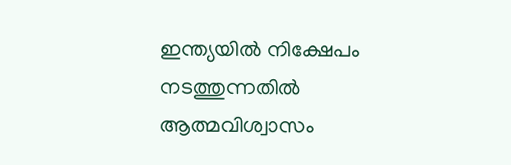ഇന്ത്യയില്‍ നിക്ഷേപം നടത്തുന്നതില്‍ ആത്മവിശ്വാസം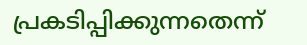പ്രകടിപ്പിക്കുന്നതെന്ന്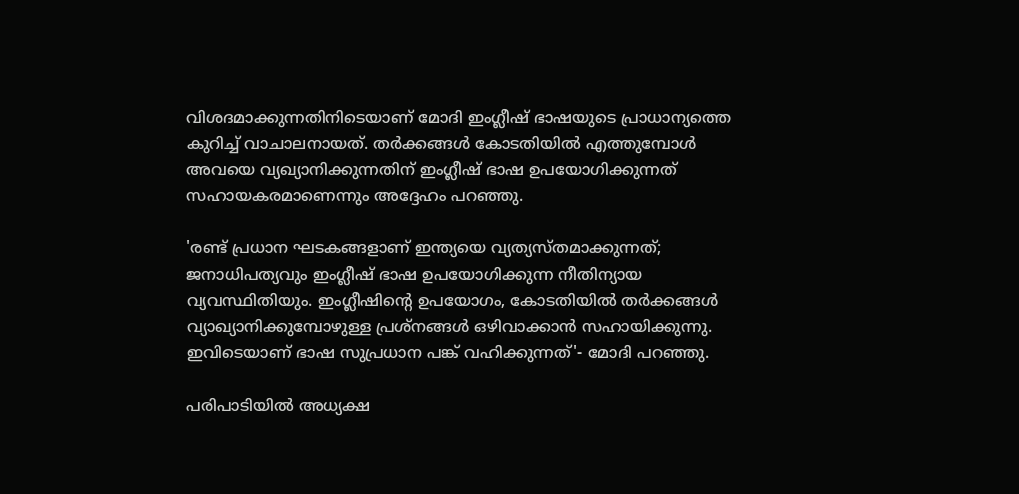വിശദമാക്കുന്നതിനിടെയാണ് മോദി ഇംഗ്ലീഷ് ഭാഷയുടെ പ്രാധാന്യത്തെ കുറിച്ച് വാചാലനായത്. തര്‍ക്കങ്ങള്‍ കോടതിയില്‍ എത്തുമ്പോള്‍ അവയെ വ്യഖ്യാനിക്കുന്നതിന് ഇംഗ്ലീഷ് ഭാഷ ഉപയോഗിക്കുന്നത് സഹായകരമാണെന്നും അദ്ദേഹം പറഞ്ഞു.

'രണ്ട് പ്രധാന ഘടകങ്ങളാണ് ഇന്ത്യയെ വ്യത്യസ്തമാക്കുന്നത്; ജനാധിപത്യവും ഇംഗ്ലീഷ് ഭാഷ ഉപയോഗിക്കുന്ന നീതിന്യായ വ്യവസ്ഥിതിയും. ഇംഗ്ലീഷിന്‍റെ ഉപയോഗം, കോടതിയില്‍ തര്‍ക്കങ്ങള്‍ വ്യാഖ്യാനിക്കുമ്പോഴുള്ള പ്രശ്നങ്ങള്‍ ഒഴിവാക്കാന്‍ സഹായിക്കുന്നു. ഇവിടെയാണ് ഭാഷ സുപ്രധാന പങ്ക് വഹിക്കുന്നത്'- മോദി പറഞ്ഞു.

പരിപാടിയില്‍ അധ്യക്ഷ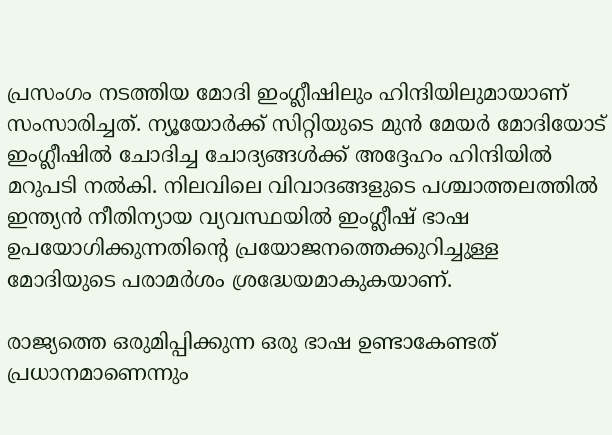പ്രസംഗം നടത്തിയ മോദി ഇംഗ്ലീഷിലും ഹിന്ദിയിലുമായാണ് സംസാരിച്ചത്. ന്യൂയോര്‍ക്ക് സിറ്റിയുടെ മുന്‍ മേയര്‍ മോദിയോട് ഇംഗ്ലീഷില്‍ ചോദിച്ച ചോദ്യങ്ങള്‍ക്ക് അദ്ദേഹം ഹിന്ദിയില്‍ മറുപടി നല്‍കി. നിലവിലെ വിവാദങ്ങളുടെ പശ്ചാത്തലത്തില്‍ ഇന്ത്യന്‍ നീതിന്യായ വ്യവസ്ഥയില്‍ ഇംഗ്ലീഷ് ഭാഷ ഉപയോഗിക്കുന്നതിന്‍റെ പ്രയോജനത്തെക്കുറിച്ചുള്ള മോദിയുടെ പരാമര്‍ശം ശ്രദ്ധേയമാകുകയാണ്.

രാജ്യത്തെ ഒരുമിപ്പിക്കുന്ന ഒരു ഭാഷ ഉണ്ടാകേണ്ടത് പ്രധാനമാണെന്നും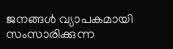ജനങ്ങൾ വ്യാപകമായി സംസാരിക്കുന്ന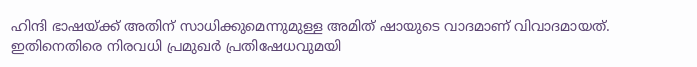ഹിന്ദി ഭാഷയ്ക്ക് അതിന് സാധിക്കുമെന്നുമുള്ള അമിത് ഷായുടെ വാദമാണ് വിവാദമായത്. ഇതിനെതിരെ നിരവധി പ്രമുഖര്‍ പ്രതിഷേധവുമയി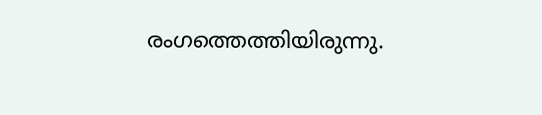രംഗത്തെത്തിയിരുന്നു.